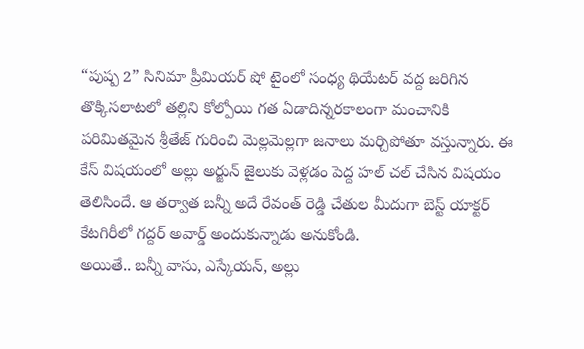“పుష్ప 2” సినిమా ప్రీమియర్ షో టైంలో సంధ్య థియేటర్ వద్ద జరిగిన తొక్కిసలాటలో తల్లిని కోల్పోయి గత ఏడాదిన్నరకాలంగా మంచానికి పరిమితమైన శ్రీతేజ్ గురించి మెల్లమెల్లగా జనాలు మర్చిపోతూ వస్తున్నారు. ఈ కేస్ విషయంలో అల్లు అర్జున్ జైలుకు వెళ్లడం పెద్ద హల్ చల్ చేసిన విషయం తెలిసిందే. ఆ తర్వాత బన్నీ అదే రేవంత్ రెడ్డి చేతుల మీదుగా బెస్ట్ యాక్టర్ కేటగిరీలో గద్దర్ అవార్డ్ అందుకున్నాడు అనుకోండి.
అయితే.. బన్నీ వాసు, ఎస్కేయన్, అల్లు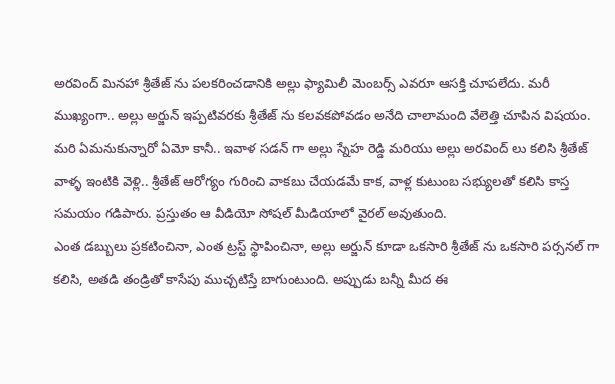అరవింద్ మినహా శ్రీతేజ్ ను పలకరించడానికి అల్లు ఫ్యామిలీ మెంబర్స్ ఎవరూ ఆసక్తి చూపలేదు. మరీ ముఖ్యంగా.. అల్లు అర్జున్ ఇప్పటివరకు శ్రీతేజ్ ను కలవకపోవడం అనేది చాలామంది వేలెత్తి చూపిన విషయం.
మరి ఏమనుకున్నారో ఏమో కానీ.. ఇవాళ సడన్ గా అల్లు స్నేహ రెడ్డి మరియు అల్లు అరవింద్ లు కలిసి శ్రీతేజ్ వాళ్ళ ఇంటికి వెళ్లి.. శ్రీతేజ్ ఆరోగ్యం గురించి వాకబు చేయడమే కాక, వాళ్ల కుటుంబ సభ్యులతో కలిసి కాస్త సమయం గడిపారు. ప్రస్తుతం ఆ వీడియో సోషల్ మీడియాలో వైరల్ అవుతుంది.
ఎంత డబ్బులు ప్రకటించినా, ఎంత ట్రస్ట్ స్థాపించినా, అల్లు అర్జున్ కూడా ఒకసారి శ్రీతేజ్ ను ఒకసారి పర్సనల్ గా కలిసి, అతడి తండ్రితో కాసేపు ముచ్చటిస్తే బాగుంటుంది. అప్పుడు బన్నీ మీద ఈ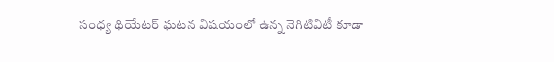సంధ్య థియేటర్ ఘటన విషయంలో ఉన్న నెగిటివిటీ కూడా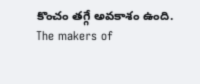కొంచం తగ్గే అవకాశం ఉంది.
The makers of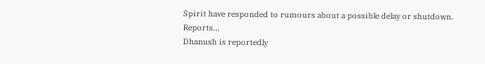Spirit have responded to rumours about a possible delay or shutdown. Reports…
Dhanush is reportedly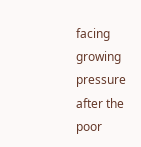facing growing pressure after the poor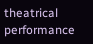theatrical performance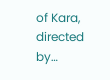of Kara, directed by…